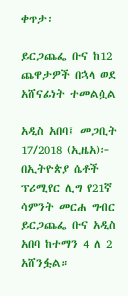ቀጥታ፡

ይርጋጨፌ ቡና ከ12 ጨዋታዎች በኋላ ወደ አሸናፊነት ተመልሷል

አዲስ አበባ፤ መጋቢት 17/2018 (ኢዜአ)፦  በኢትዮጵያ ሴቶች ፕሪሚየር ሊግ የ21ኛ ሳምንት መርሐ ግብር ይርጋጨፌ ቡና አዲስ አበባ ከተማን 4 ለ 2 አሸንፏል።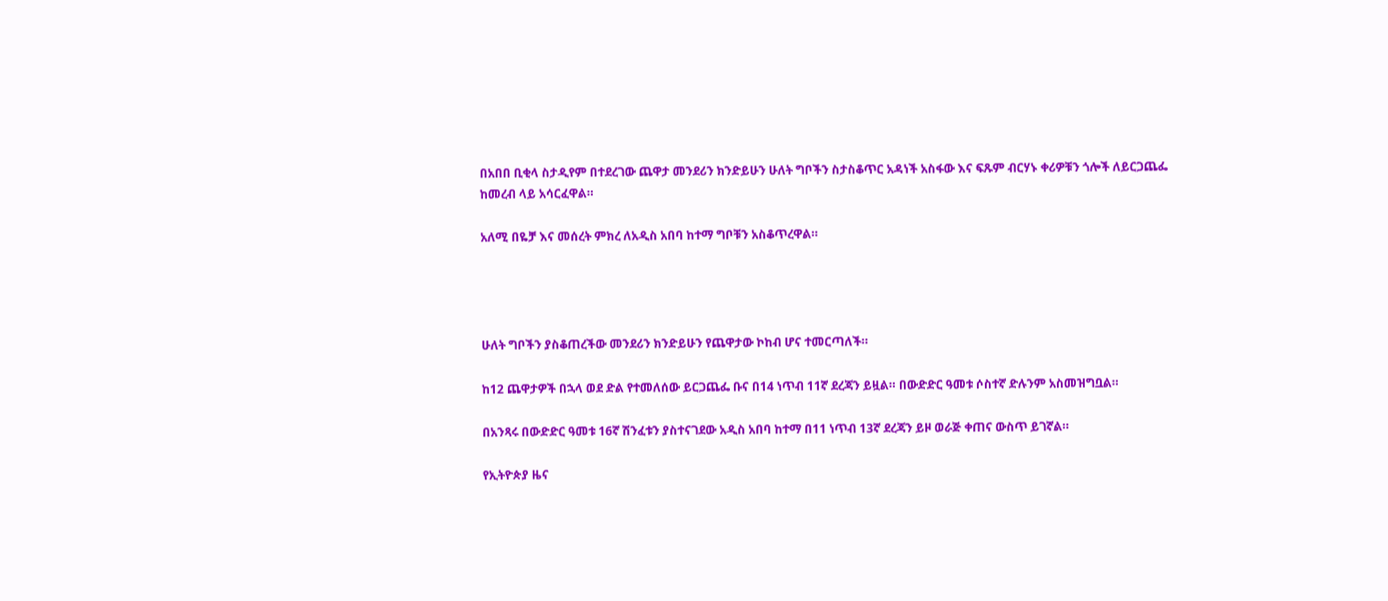በአበበ ቢቂላ ስታዲየም በተደረገው ጨዋታ መንደሪን ክንድይሁን ሁለት ግቦችን ስታስቆጥር አዳነች አስፋው እና ፍጹም ብርሃኑ ቀሪዎቹን ጎሎች ለይርጋጨፌ ከመረብ ላይ አሳርፈዋል።

አለሚ በዬቻ እና መሰረት ምክረ ለአዲስ አበባ ከተማ ግቦቹን አስቆጥረዋል።




ሁለት ግቦችን ያስቆጠረችው መንደሪን ክንድይሁን የጨዋታው ኮከብ ሆና ተመርጣለች።

ከ12 ጨዋታዎች በኋላ ወደ ድል የተመለሰው ይርጋጨፌ ቡና በ14 ነጥብ 11ኛ ደረጃን ይዟል። በውድድር ዓመቱ ሶስተኛ ድሉንም አስመዝግቧል።

በአንጻሩ በውድድር ዓመቱ 16ኛ ሽንፈቱን ያስተናገደው አዲስ አበባ ከተማ በ11 ነጥብ 13ኛ ደረጃን ይዞ ወራጅ ቀጠና ውስጥ ይገኛል።

የኢትዮጵያ ዜና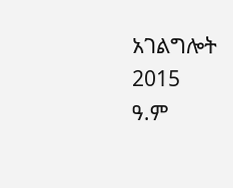አገልግሎት
2015
ዓ.ም